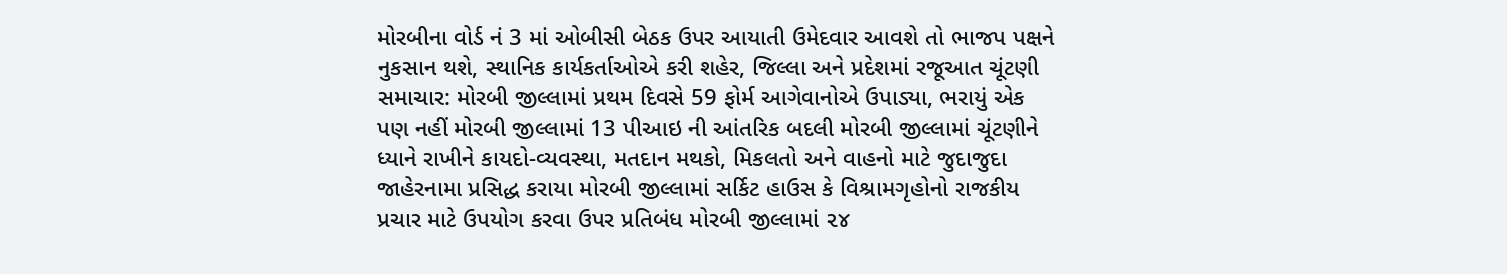મોરબીના વોર્ડ નં 3 માં ઓબીસી બેઠક ઉપર આયાતી ઉમેદવાર આવશે તો ભાજપ પક્ષને નુકસાન થશે, સ્થાનિક કાર્યકર્તાઓએ કરી શહેર, જિલ્લા અને પ્રદેશમાં રજૂઆત ચૂંટણી સમાચાર: મોરબી જીલ્લામાં પ્રથમ દિવસે 59 ફોર્મ આગેવાનોએ ઉપાડ્યા, ભરાયું એક પણ નહીં મોરબી જીલ્લામાં 13 પીઆઇ ની આંતરિક બદલી મોરબી જીલ્લામાં ચૂંટણીને ધ્યાને રાખીને કાયદો-વ્યવસ્થા, મતદાન મથકો, મિકલતો અને વાહનો માટે જુદાજુદા જાહેરનામા પ્રસિદ્ધ કરાયા મોરબી જીલ્લામાં સર્કિટ હાઉસ કે વિશ્રામગૃહોનો રાજકીય પ્રચાર માટે ઉપયોગ કરવા ઉપર પ્રતિબંધ મોરબી જીલ્લામાં ૨૪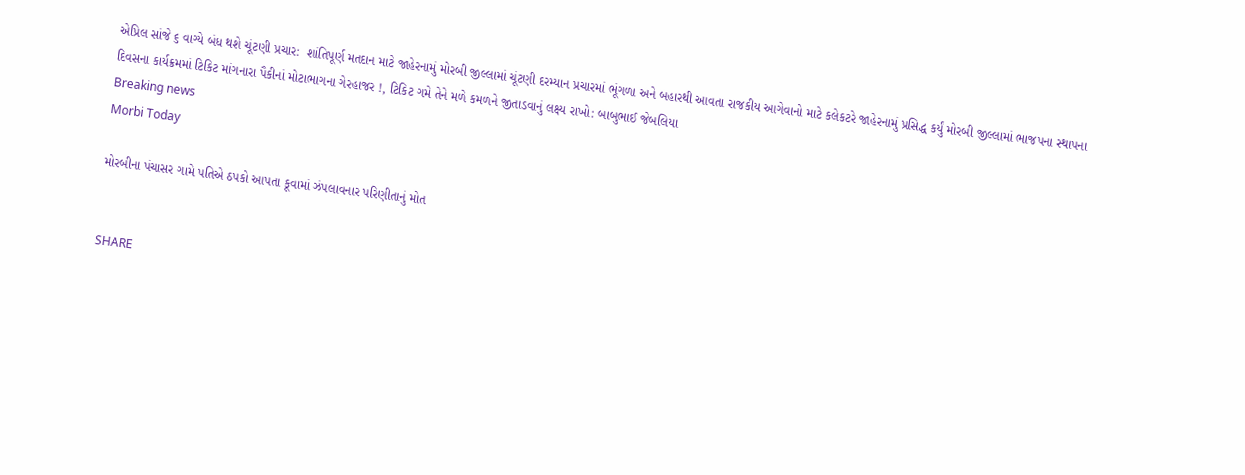એપ્રિલ સાંજે ૬ વાગ્યે બંધ થશે ચૂંટણી પ્રચાર:  શાંતિપૂર્ણ મતદાન માટે જાહેરનામું મોરબી જીલ્લામાં ચૂંટણી દરમ્યાન પ્રચારમાં ભૂંગળા અને બહારથી આવતા રાજકીય આગેવાનો માટે કલેકટરે જાહેરનામું પ્રસિદ્ધ કર્યું મોરબી જીલ્લામાં ભાજપના સ્થાપના દિવસના કાર્યક્રમમાં ટિકિટ માંગનારા પૈકીનાં મોટાભાગના ગેરહાજર !, ટિકિટ ગમે તેને મળે કમળને જીતાડવાનું લક્ષ્ય રાખો: બાબુભાઈ જેબલિયા
Breaking news
Morbi Today

મોરબીના પંચાસર ગામે પતિએ ઠપકો આપતા કૂવામાં ઝંપલાવનાર પરિણીતાનું મોત


SHARE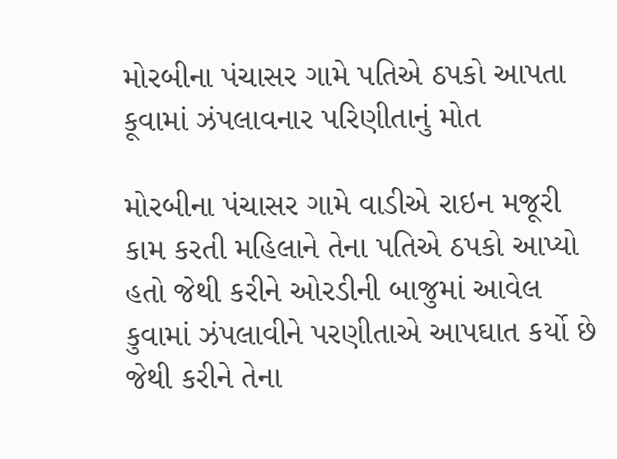મોરબીના પંચાસર ગામે પતિએ ઠપકો આપતા કૂવામાં ઝંપલાવનાર પરિણીતાનું મોત

મોરબીના પંચાસર ગામે વાડીએ રાઇન મજૂરી કામ કરતી મહિલાને તેના પતિએ ઠપકો આપ્યો હતો જેથી કરીને ઓરડીની બાજુમાં આવેલ કુવામાં ઝંપલાવીને પરણીતાએ આપઘાત કર્યો છે જેથી કરીને તેના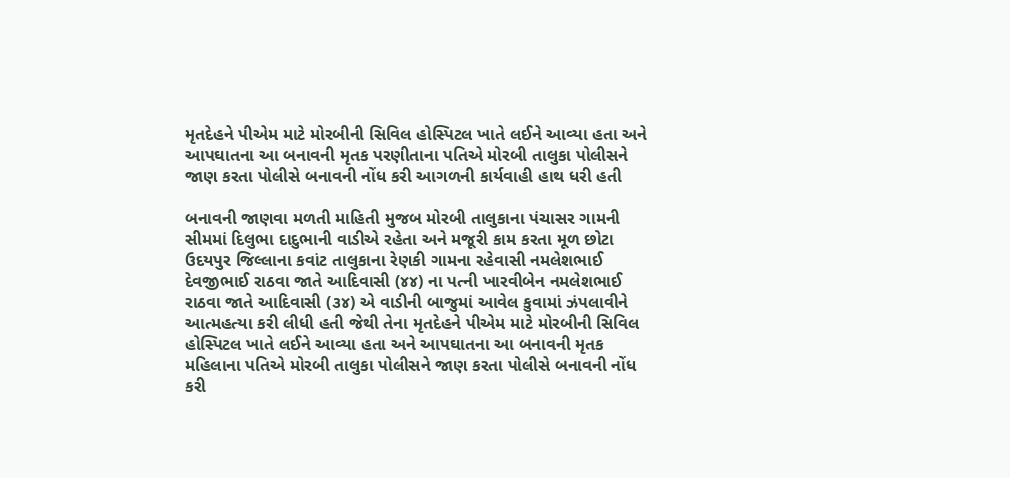મૃતદેહને પીએમ માટે મોરબીની સિવિલ હોસ્પિટલ ખાતે લઈને આવ્યા હતા અને આપઘાતના આ બનાવની મૃતક પરણીતાના પતિએ મોરબી તાલુકા પોલીસને જાણ કરતા પોલીસે બનાવની નોંધ કરી આગળની કાર્યવાહી હાથ ધરી હતી

બનાવની જાણવા મળતી માહિતી મુજબ મોરબી તાલુકાના પંચાસર ગામની સીમમાં દિલુભા દાદુભાની વાડીએ રહેતા અને મજૂરી કામ કરતા મૂળ છોટા ઉદયપુર જિલ્લાના કવાંટ તાલુકાના રેણકી ગામના રહેવાસી નમલેશભાઈ દેવજીભાઈ રાઠવા જાતે આદિવાસી (૪૪) ના પત્ની ખારવીબેન નમલેશભાઈ રાઠવા જાતે આદિવાસી (૩૪) એ વાડીની બાજુમાં આવેલ કુવામાં ઝંપલાવીને આત્મહત્યા કરી લીધી હતી જેથી તેના મૃતદેહને પીએમ માટે મોરબીની સિવિલ હોસ્પિટલ ખાતે લઈને આવ્યા હતા અને આપઘાતના આ બનાવની મૃતક મહિલાના પતિએ મોરબી તાલુકા પોલીસને જાણ કરતા પોલીસે બનાવની નોંધ કરી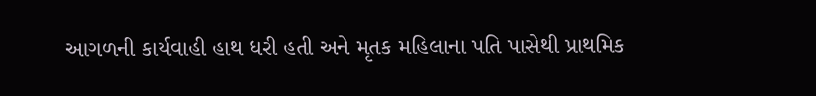આગળની કાર્યવાહી હાથ ધરી હતી અને મૃતક મહિલાના પતિ પાસેથી પ્રાથમિક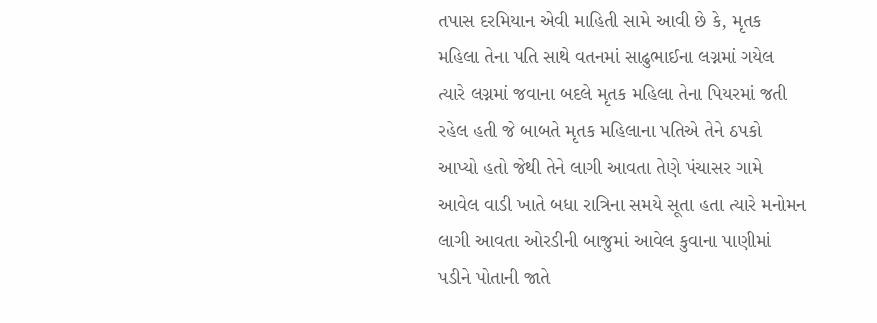તપાસ દરમિયાન એવી માહિતી સામે આવી છે કે, મૃતક મહિલા તેના પતિ સાથે વતનમાં સાઢુભાઈના લગ્નમાં ગયેલ ત્યારે લગ્નમાં જવાના બદલે મૃતક મહિલા તેના પિયરમાં જતી રહેલ હતી જે બાબતે મૃતક મહિલાના પતિએ તેને ઠપકો આપ્યો હતો જેથી તેને લાગી આવતા તેણે પંચાસર ગામે આવેલ વાડી ખાતે બધા રાત્રિના સમયે સૂતા હતા ત્યારે મનોમન લાગી આવતા ઓરડીની બાજુમાં આવેલ કુવાના પાણીમાં પડીને પોતાની જાતે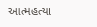આત્મહત્યા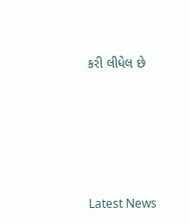કરી લીધેલ છે






Latest News